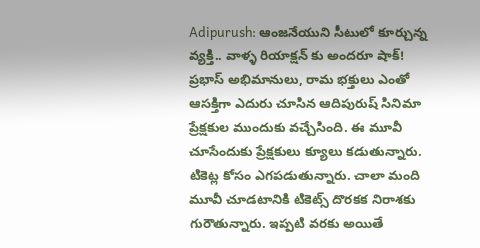Adipurush: ఆంజనేయుని సీటులో కూర్చున్న వ్యక్తి.. వాళ్ళ రియాక్షన్ కు అందరూ షాక్!
ప్రభాస్ అభిమానులు, రామ భక్తులు ఎంతో ఆసక్తిగా ఎదురు చూసిన ఆదిపురుష్ సినిమా ప్రేక్షకుల ముందుకు వచ్చేసింది. ఈ మూవీ చూసేందుకు ప్రేక్షకులు క్యూలు కడుతున్నారు. టికెట్ల కోసం ఎగపడుతున్నారు. చాలా మంది మూవీ చూడటానికి టికెట్స్ దొరకక నిరాశకు గురౌతున్నారు. ఇప్పటి వరకు అయితే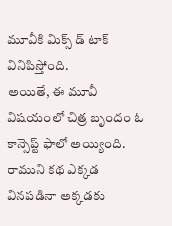మూవీకి మిక్స్ డ్ టాక్ వినిపిస్తోంది.
అయితే, ఈ మూవీ విషయంలో చిత్ర బృందం ఓ కాన్సెప్ట్ ఫాలో అయ్యింది. రాముని కథ ఎక్కడ వినపడినా అక్కడకు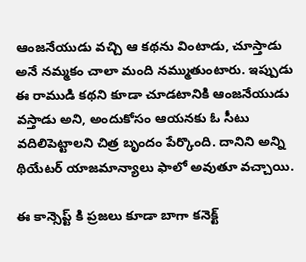ఆంజనేయుడు వచ్చి ఆ కథను వింటాడు, చూస్తాడు అనే నమ్మకం చాలా మంది నమ్ముతుంటారు. ఇప్పుడు ఈ రాముడి కథని కూడా చూడటానికి ఆంజనేయుడు వస్తాడు అని, అందుకోసం ఆయనకు ఓ సీటు వదిలిపెట్టాలని చిత్ర బృందం పేర్కొంది. దానిని అన్ని థియేటర్ యాజమాన్యాలు ఫాలో అవుతూ వచ్చాయి.

ఈ కాన్సెప్ట్ కి ప్రజలు కూడా బాగా కనెక్ట్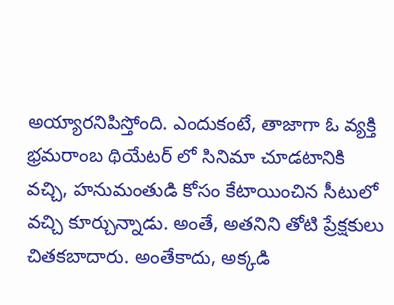అయ్యారనిపిస్తోంది. ఎందుకంటే, తాజాగా ఓ వ్యక్తి భ్రమరాంబ థియేటర్ లో సినిమా చూడటానికి వచ్చి, హనుమంతుడి కోసం కేటాయించిన సీటులో వచ్చి కూర్చున్నాడు. అంతే, అతనిని తోటి ప్రేక్షకులు చితకబాదారు. అంతేకాదు, అక్కడి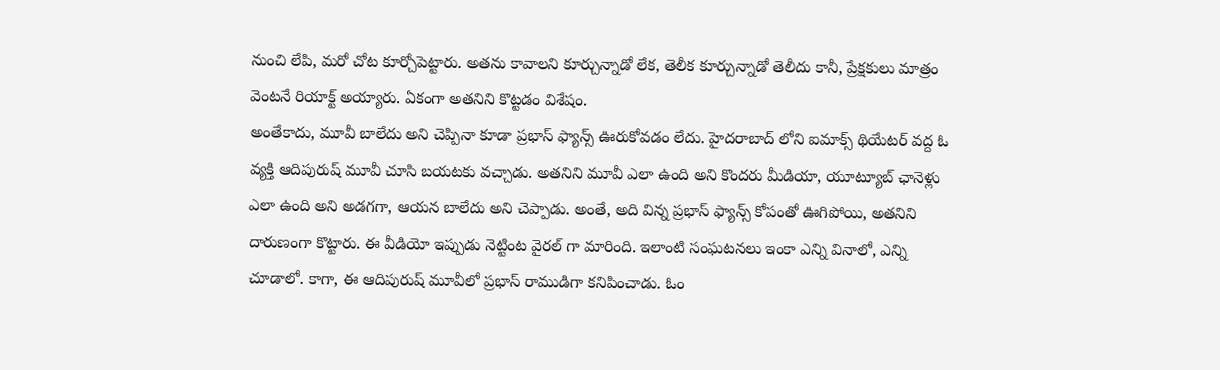నుంచి లేపి, మరో చోట కూర్చోపెట్టారు. అతను కావాలని కూర్చున్నాడో లేక, తెలీక కూర్చున్నాడో తెలీదు కానీ, ప్రేక్షకులు మాత్రం వెంటనే రియాక్ట్ అయ్యారు. ఏకంగా అతనిని కొట్టడం విశేషం.
అంతేకాదు, మూవీ బాలేదు అని చెప్పినా కూడా ప్రభాస్ ఫ్యాన్స్ ఊరుకోవడం లేదు. హైదరాబాద్ లోని ఐమాక్స్ థియేటర్ వద్ద ఓ వ్యక్తి ఆదిపురుష్ మూవీ చూసి బయటకు వచ్చాడు. అతనిని మూవీ ఎలా ఉంది అని కొందరు మీడియా, యూట్యూబ్ ఛానెళ్లు ఎలా ఉంది అని అడగగా, ఆయన బాలేదు అని చెప్పాడు. అంతే, అది విన్న ప్రభాస్ ఫ్యాన్స్ కోపంతో ఊగిపోయి, అతనిని దారుణంగా కొట్టారు. ఈ వీడియో ఇప్పుడు నెట్టింట వైరల్ గా మారింది. ఇలాంటి సంఘటనలు ఇంకా ఎన్ని వినాలో, ఎన్ని చూడాలో. కాగా, ఈ ఆదిపురుష్ మూవీలో ప్రభాస్ రాముడిగా కనిపించాడు. ఓం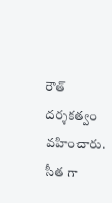రౌత్ దర్శకత్వం వహించారు. సీత గా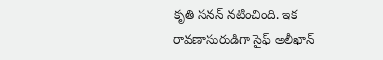కృతి సనన్ నటించింది. ఇక రావణాసురుడిగా సైఫ్ అలీఖాన్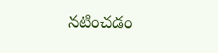నటించడం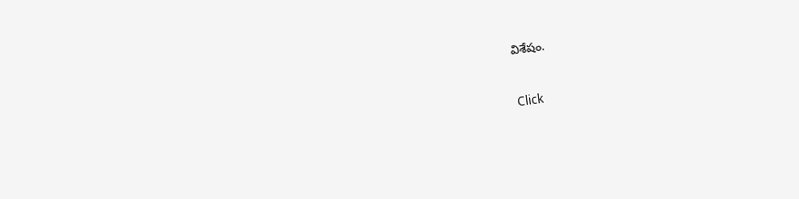విశేషం.


Click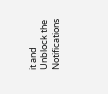it and Unblock the Notifications